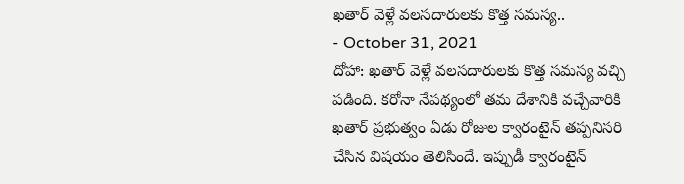ఖతార్ వెళ్లే వలసదారులకు కొత్త సమస్య..
- October 31, 2021
దోహా: ఖతార్ వెళ్లే వలసదారులకు కొత్త సమస్య వచ్చి పడింది. కరోనా నేపథ్యంలో తమ దేశానికి వచ్చేవారికి ఖతార్ ప్రభుత్వం ఏడు రోజుల క్వారంటైన్ తప్పనిసరి చేసిన విషయం తెలిసిందే. ఇప్పుడీ క్వారంటైన్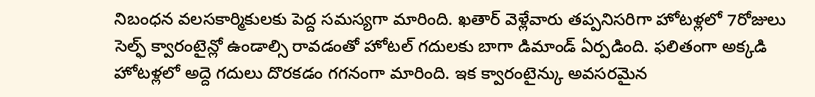నిబంధన వలసకార్మికులకు పెద్ద సమస్యగా మారింది. ఖతార్ వెళ్లేవారు తప్పనిసరిగా హోటళ్లలో 7రోజులు సెల్ఫ్ క్వారంటైన్లో ఉండాల్సి రావడంతో హోటల్ గదులకు బాగా డిమాండ్ ఏర్పడింది. ఫలితంగా అక్కడి హోటళ్లలో అద్దె గదులు దొరకడం గగనంగా మారింది. ఇక క్వారంటైన్కు అవసరమైన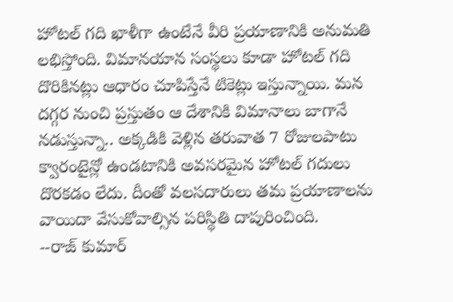హోటల్ గది ఖాళీగా ఉంటేనే వీరి ప్రయాణానికి అనుమతి లభిస్తోంది. విమానయాన సంస్థలు కూడా హోటల్ గది దొరికినట్లు ఆధారం చూపిస్తేనే టికెట్లు ఇస్తున్నాయి. మన దగ్గర నుంచి ప్రస్తుతం ఆ దేశానికి విమానాలు బాగానే నడుస్తున్నా.. అక్కడికి వెళ్లిన తరువాత 7 రోజులపాటు క్వారంటైన్లో ఉండటానికి అవసరమైన హోటల్ గదులు దొరకడం లేదు. దీంతో వలసదారులు తమ ప్రయాణాలను వాయిదా వేసుకోవాల్సిన పరిస్థితి దాపురించింది.
--రాజ్ కుమార్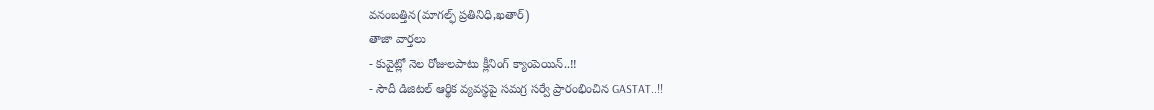వనంబత్తిన(మాగల్ఫ్ ప్రతినిధి,ఖతార్)
తాజా వార్తలు
- కువైట్లో నెల రోజులపాటు క్లీనింగ్ క్యాంపెయిన్..!!
- సౌదీ డిజిటల్ ఆర్థిక వ్యవస్థపై సమగ్ర సర్వే ప్రారంభించిన GASTAT..!!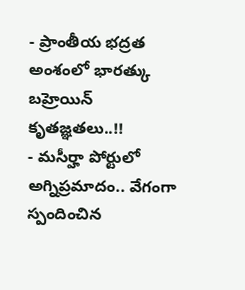- ప్రాంతీయ భద్రత అంశంలో భారత్కు బహ్రెయిన్ కృతజ్ఞతలు..!!
- మసీర్హా పోర్టులో అగ్నిప్రమాదం.. వేగంగా స్పందించిన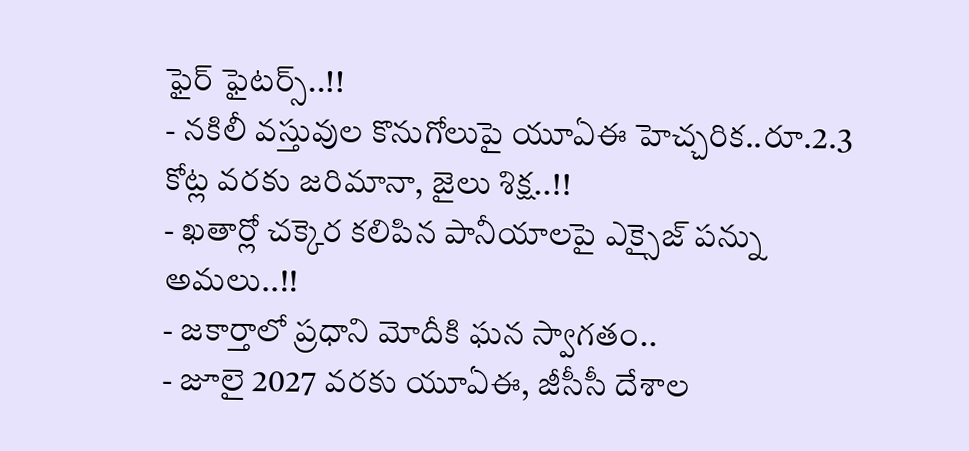ఫైర్ ఫైటర్స్..!!
- నకిలీ వస్తువుల కొనుగోలుపై యూఏఈ హెచ్చరిక..రూ.2.3 కోట్ల వరకు జరిమానా, జైలు శిక్ష..!!
- ఖతార్లో చక్కెర కలిపిన పానీయాలపై ఎక్సైజ్ పన్ను అమలు..!!
- జకార్తాలో ప్రధాని మోదీకి ఘన స్వాగతం..
- జూలై 2027 వరకు యూఏఈ, జీసీసీ దేశాల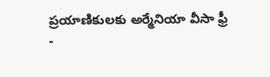ప్రయాణికులకు అర్మేనియా వీసా ఫ్రీ
-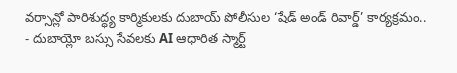వర్సాన్లో పారిశుద్ధ్య కార్మికులకు దుబాయ్ పోలీసుల ‘షేడ్ అండ్ రివార్డ్’ కార్యక్రమం..
- దుబాయ్లో బస్సు సేవలకు AI ఆధారిత స్మార్ట్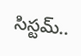సిస్టమ్..